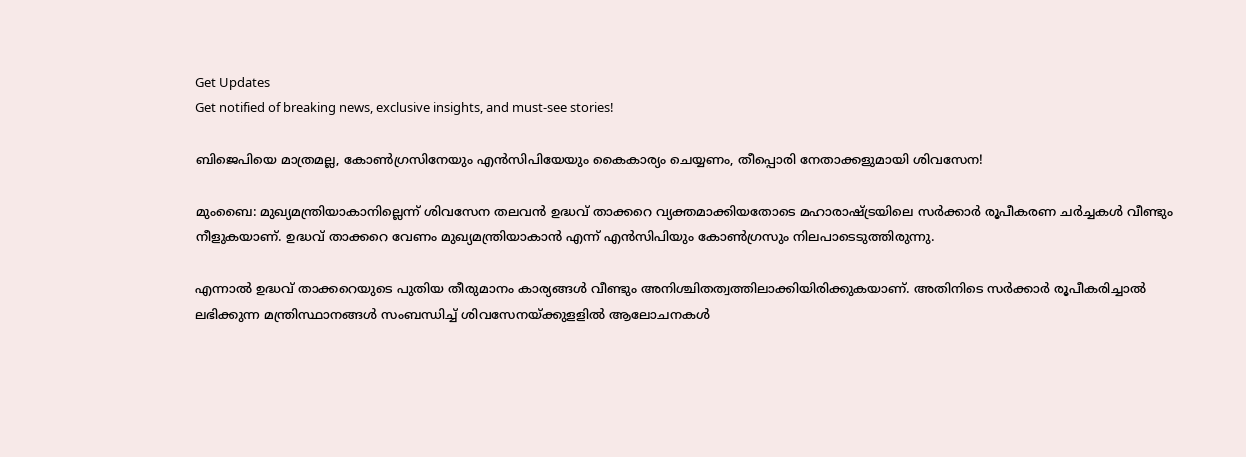Get Updates
Get notified of breaking news, exclusive insights, and must-see stories!

ബിജെപിയെ മാത്രമല്ല, കോൺഗ്രസിനേയും എൻസിപിയേയും കൈകാര്യം ചെയ്യണം, തീപ്പൊരി നേതാക്കളുമായി ശിവസേന!

മുംബൈ: മുഖ്യമന്ത്രിയാകാനില്ലെന്ന് ശിവസേന തലവന്‍ ഉദ്ധവ് താക്കറെ വ്യക്തമാക്കിയതോടെ മഹാരാഷ്ട്രയിലെ സര്‍ക്കാര്‍ രൂപീകരണ ചര്‍ച്ചകള്‍ വീണ്ടും നീളുകയാണ്. ഉദ്ധവ് താക്കറെ വേണം മുഖ്യമന്ത്രിയാകാന്‍ എന്ന് എന്‍സിപിയും കോണ്‍ഗ്രസും നിലപാടെടുത്തിരുന്നു.

എന്നാല്‍ ഉദ്ധവ് താക്കറെയുടെ പുതിയ തീരുമാനം കാര്യങ്ങള്‍ വീണ്ടും അനിശ്ചിതത്വത്തിലാക്കിയിരിക്കുകയാണ്. അതിനിടെ സര്‍ക്കാര്‍ രൂപീകരിച്ചാല്‍ ലഭിക്കുന്ന മന്ത്രിസ്ഥാനങ്ങള്‍ സംബന്ധിച്ച് ശിവസേനയ്ക്കുളളില്‍ ആലോചനകള്‍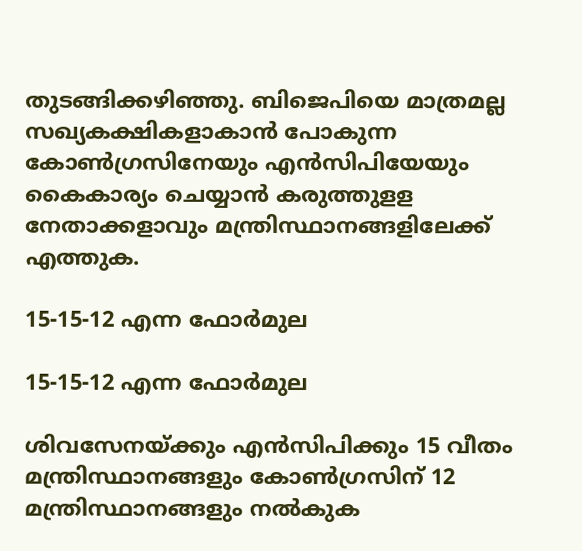തുടങ്ങിക്കഴിഞ്ഞു. ബിജെപിയെ മാത്രമല്ല സഖ്യകക്ഷികളാകാന്‍ പോകുന്ന കോണ്‍ഗ്രസിനേയും എന്‍സിപിയേയും കൈകാര്യം ചെയ്യാന്‍ കരുത്തുളള നേതാക്കളാവും മന്ത്രിസ്ഥാനങ്ങളിലേക്ക് എത്തുക.

15-15-12 എന്ന ഫോർമുല

15-15-12 എന്ന ഫോർമുല

ശിവസേനയ്ക്കും എന്‍സിപിക്കും 15 വീതം മന്ത്രിസ്ഥാനങ്ങളും കോണ്‍ഗ്രസിന് 12 മന്ത്രിസ്ഥാനങ്ങളും നല്‍കുക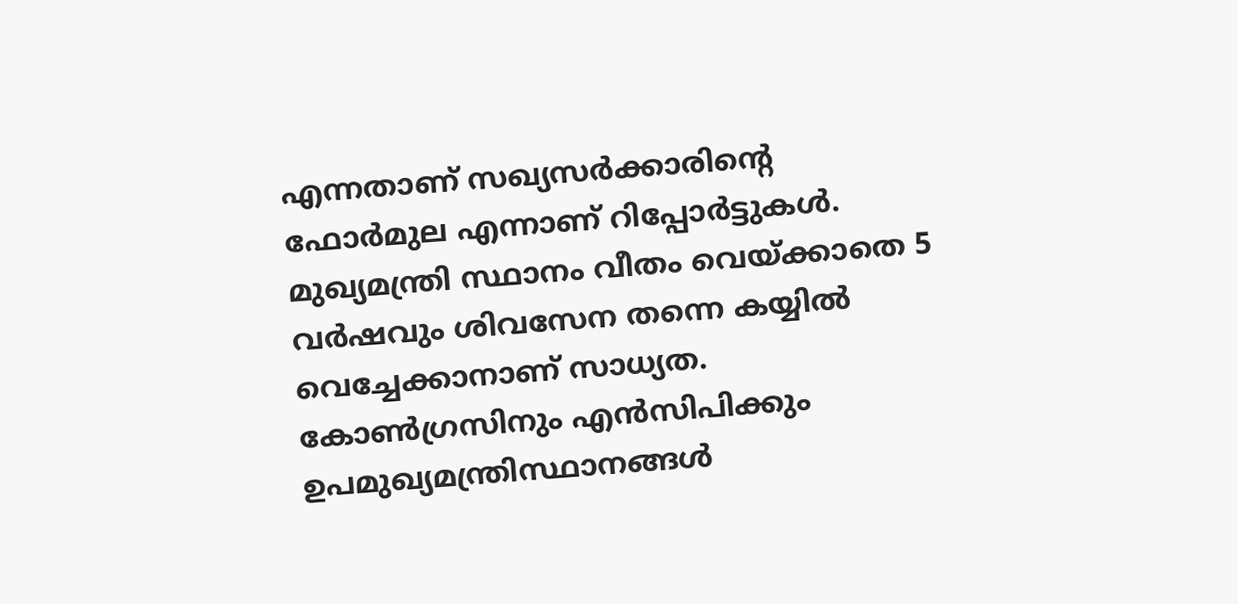എന്നതാണ് സഖ്യസര്‍ക്കാരിന്റെ ഫോര്‍മുല എന്നാണ് റിപ്പോര്‍ട്ടുകള്‍. മുഖ്യമന്ത്രി സ്ഥാനം വീതം വെയ്ക്കാതെ 5 വര്‍ഷവും ശിവസേന തന്നെ കയ്യില്‍ വെച്ചേക്കാനാണ് സാധ്യത. കോണ്‍ഗ്രസിനും എന്‍സിപിക്കും ഉപമുഖ്യമന്ത്രിസ്ഥാനങ്ങള്‍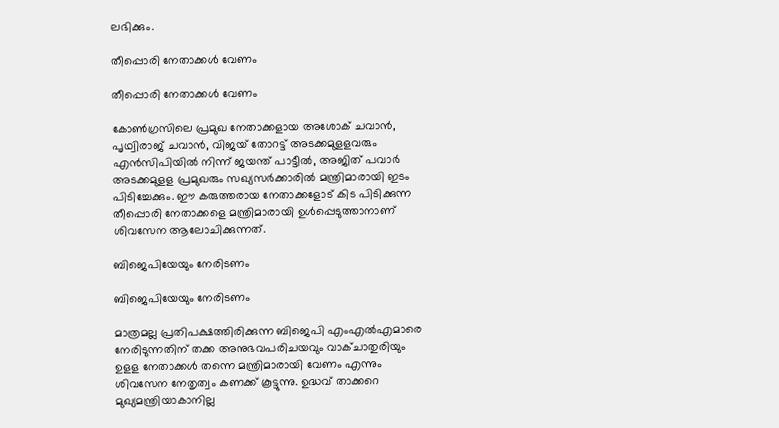ലഭിക്കും.

തീപ്പൊരി നേതാക്കൾ വേണം

തീപ്പൊരി നേതാക്കൾ വേണം

കോണ്‍ഗ്രസിലെ പ്രമുഖ നേതാക്കളായ അശോക് ചവാന്‍, പൃഥ്വിരാജ് ചവാന്‍, വിജയ് തോറട്ട് അടക്കമുളളവരും എന്‍സിപിയില്‍ നിന്ന് ജയന്ത് പാട്ടീല്‍, അജിത് പവാര്‍ അടക്കമുളള പ്രമുഖരും സഖ്യസര്‍ക്കാരില്‍ മന്ത്രിമാരായി ഇടം പിടിച്ചേക്കും. ഈ കരുത്തരായ നേതാക്കളോട് കിട പിടിക്കുന്ന തീപ്പൊരി നേതാക്കളെ മന്ത്രിമാരായി ഉള്‍പ്പെടുത്താനാണ് ശിവസേന ആലോചിക്കുന്നത്.

ബിജെപിയേയും നേരിടണം

ബിജെപിയേയും നേരിടണം

മാത്രമല്ല പ്രതിപക്ഷത്തിരിക്കുന്ന ബിജെപി എംഎല്‍എമാരെ നേരിടുന്നതിന് തക്ക അനുഭവപരിചയവും വാക്ചാതുരിയും ഉളള നേതാക്കള്‍ തന്നെ മന്ത്രിമാരായി വേണം എന്നും ശിവസേന നേതൃത്വം കണക്ക് കൂട്ടുന്നു. ഉദ്ധവ് താക്കറെ മുഖ്യമന്ത്രിയാകാനില്ല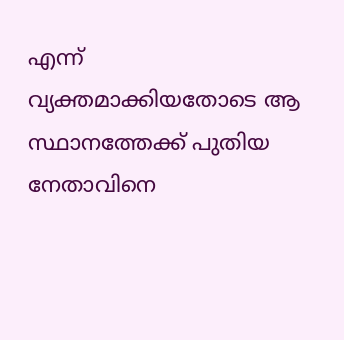എന്ന് വ്യക്തമാക്കിയതോടെ ആ സ്ഥാനത്തേക്ക് പുതിയ നേതാവിനെ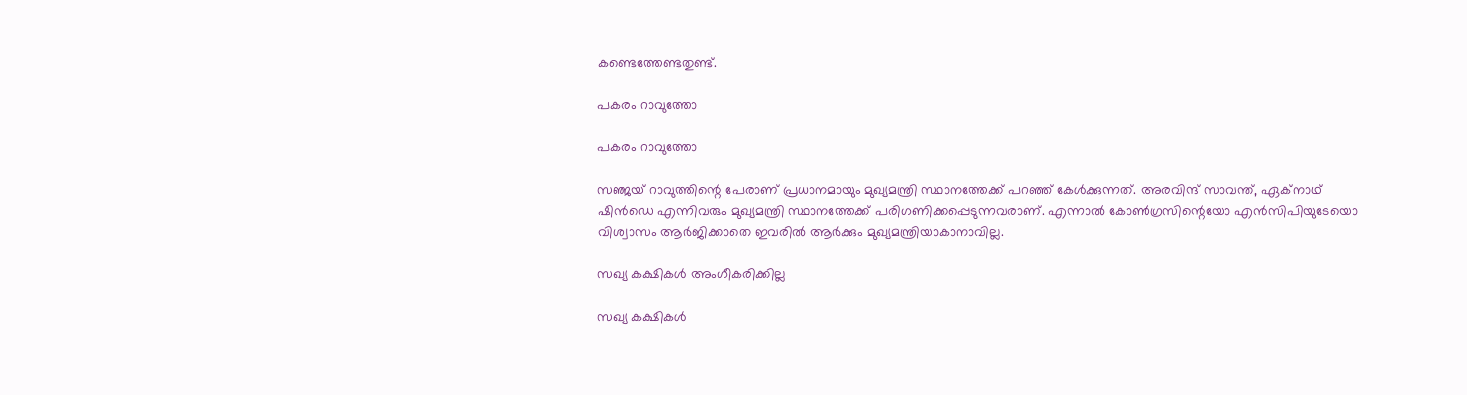കണ്ടെത്തേണ്ടതുണ്ട്.

പകരം റാവുത്തോ

പകരം റാവുത്തോ

സഞ്ജയ് റാവുത്തിന്റെ പേരാണ് പ്രധാനമായും മുഖ്യമന്ത്രി സ്ഥാനത്തേക്ക് പറഞ്ഞ് കേള്‍ക്കുന്നത്. അരവിന്ദ് സാവന്ത്, ഏക്‌നാഥ് ഷിന്‍ഡെ എന്നിവരും മുഖ്യമന്ത്രി സ്ഥാനത്തേക്ക് പരിഗണിക്കപ്പെടുന്നവരാണ്. എന്നാല്‍ കോണ്‍ഗ്രസിന്റെയോ എന്‍സിപിയുടേയൊ വിശ്വാസം ആര്‍ജിക്കാതെ ഇവരില്‍ ആര്‍ക്കും മുഖ്യമന്ത്രിയാകാനാവില്ല.

സഖ്യ കക്ഷികൾ അംഗീകരിക്കില്ല

സഖ്യ കക്ഷികൾ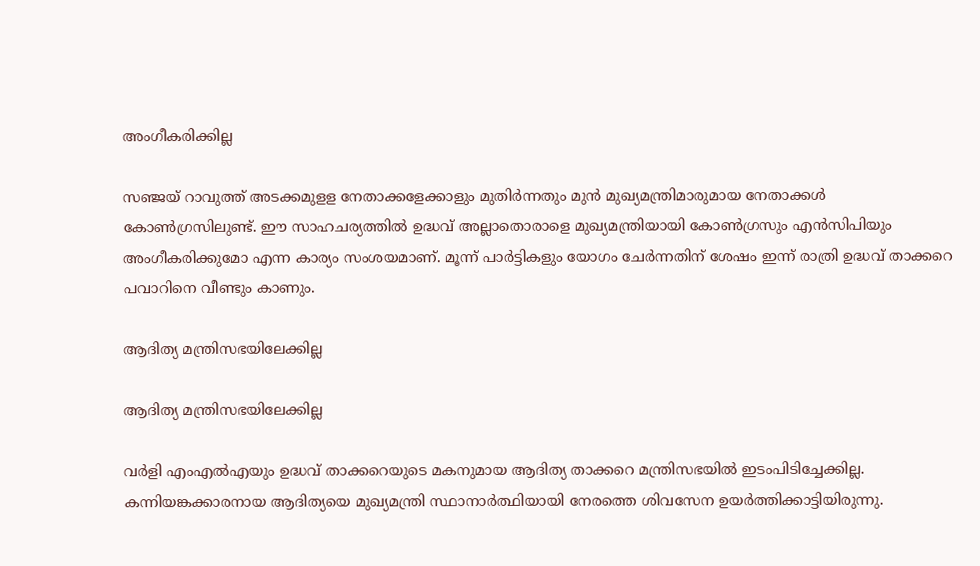അംഗീകരിക്കില്ല

സഞ്ജയ് റാവുത്ത് അടക്കമുളള നേതാക്കളേക്കാളും മുതിര്‍ന്നതും മുന്‍ മുഖ്യമന്ത്രിമാരുമായ നേതാക്കള്‍ കോണ്‍ഗ്രസിലുണ്ട്. ഈ സാഹചര്യത്തില്‍ ഉദ്ധവ് അല്ലാതൊരാളെ മുഖ്യമന്ത്രിയായി കോണ്‍ഗ്രസും എന്‍സിപിയും അംഗീകരിക്കുമോ എന്ന കാര്യം സംശയമാണ്. മൂന്ന് പാര്‍ട്ടികളും യോഗം ചേര്‍ന്നതിന് ശേഷം ഇന്ന് രാത്രി ഉദ്ധവ് താക്കറെ പവാറിനെ വീണ്ടും കാണും.

ആദിത്യ മന്ത്രിസഭയിലേക്കില്ല

ആദിത്യ മന്ത്രിസഭയിലേക്കില്ല

വര്‍ളി എംഎല്‍എയും ഉദ്ധവ് താക്കറെയുടെ മകനുമായ ആദിത്യ താക്കറെ മന്ത്രിസഭയില്‍ ഇടംപിടിച്ചേക്കില്ല. കന്നിയങ്കക്കാരനായ ആദിത്യയെ മുഖ്യമന്ത്രി സ്ഥാനാര്‍ത്ഥിയായി നേരത്തെ ശിവസേന ഉയര്‍ത്തിക്കാട്ടിയിരുന്നു.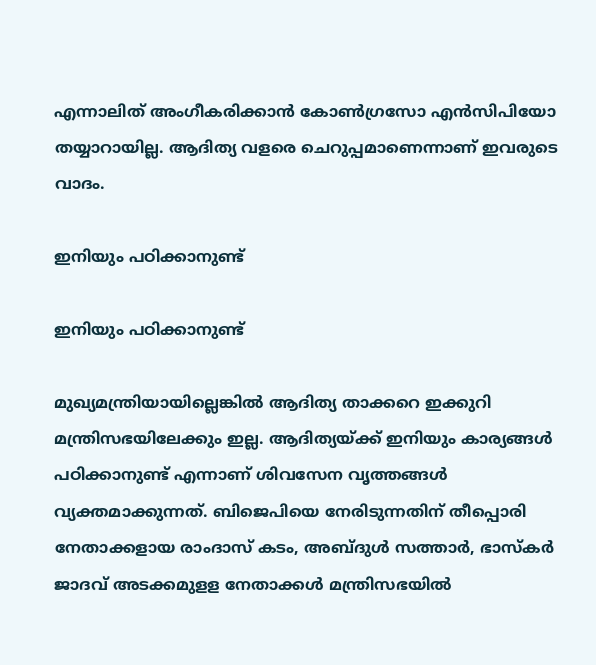എന്നാലിത് അംഗീകരിക്കാന്‍ കോണ്‍ഗ്രസോ എന്‍സിപിയോ തയ്യാറായില്ല. ആദിത്യ വളരെ ചെറുപ്പമാണെന്നാണ് ഇവരുടെ വാദം.

ഇനിയും പഠിക്കാനുണ്ട്

ഇനിയും പഠിക്കാനുണ്ട്

മുഖ്യമന്ത്രിയായില്ലെങ്കില്‍ ആദിത്യ താക്കറെ ഇക്കുറി മന്ത്രിസഭയിലേക്കും ഇല്ല. ആദിത്യയ്ക്ക് ഇനിയും കാര്യങ്ങള്‍ പഠിക്കാനുണ്ട് എന്നാണ് ശിവസേന വൃത്തങ്ങള്‍ വ്യക്തമാക്കുന്നത്. ബിജെപിയെ നേരിടുന്നതിന് തീപ്പൊരി നേതാക്കളായ രാംദാസ് കടം, അബ്ദുള്‍ സത്താര്‍, ഭാസ്‌കര്‍ ജാദവ് അടക്കമുളള നേതാക്കള്‍ മന്ത്രിസഭയില്‍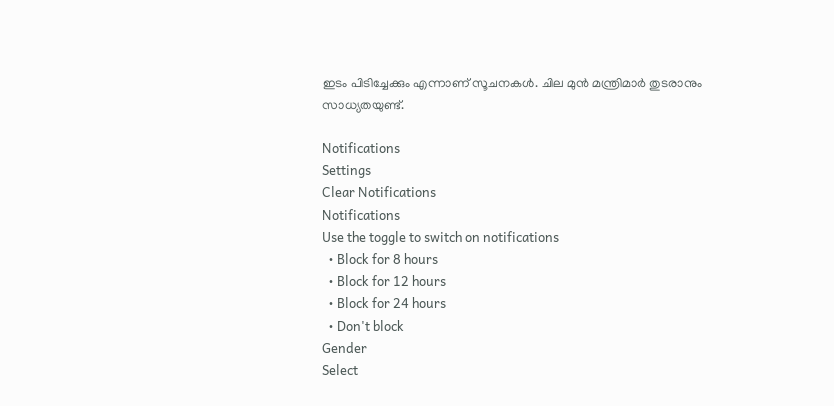ഇടം പിടിച്ചേക്കും എന്നാണ് സൂചനകള്‍. ചില മുന്‍ മന്ത്രിമാര്‍ തുടരാനും സാധ്യതയുണ്ട്.

Notifications
Settings
Clear Notifications
Notifications
Use the toggle to switch on notifications
  • Block for 8 hours
  • Block for 12 hours
  • Block for 24 hours
  • Don't block
Gender
Select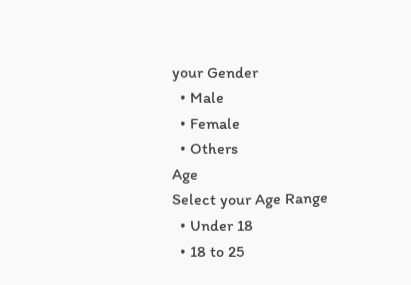your Gender
  • Male
  • Female
  • Others
Age
Select your Age Range
  • Under 18
  • 18 to 25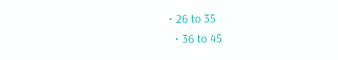• 26 to 35
  • 36 to 45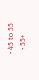• 45 to 55
  • 55+